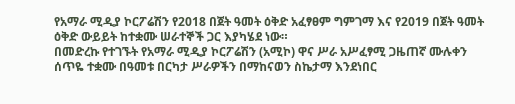የአማራ ሚዲያ ኮርፖሬሽን የ2018 በጀት ዓመት ዕቅድ አፈፃፀም ግምገማ እና የ2019 በጀት ዓመት ዕቅድ ውይይት ከተቋሙ ሠራተኞች ጋር እያካሄደ ነው።
በመድረኩ የተገኙት የአማራ ሚዲያ ኮርፖሬሽን (አሚኮ) ዋና ሥራ አሥፈፃሚ ጋዜጠኛ ሙሉቀን ሰጥዬ ተቋሙ በዓመቱ በርካታ ሥራዎችን በማከናወን ስኬታማ እንደነበር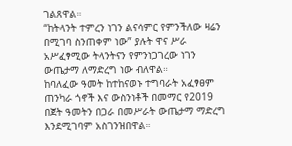ገልጸዋል።
“ከትላንት ተምረን ነገን ልናሳምር የምንችለው ዛሬን በሚገባ ስንጠቀም ነው” ያሉት ዋና ሥራ አሥፈፃሚው ትላንትናን የምንነጋገረው ነገን ውጤታማ ለማድረግ ነው ብለዋል።
ከባለፈው ዓመት ከተከናወኑ ተግባራት አፈፃፀም ጠንካራ ጎኖች እና ውስንነቶች በመማር የ2019 በጀት ዓመትን በጋራ በመሥራት ውጤታማ ማድረግ እንደሚገባም አስገንዝበዋል።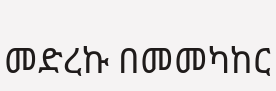መድረኩ በመመካከር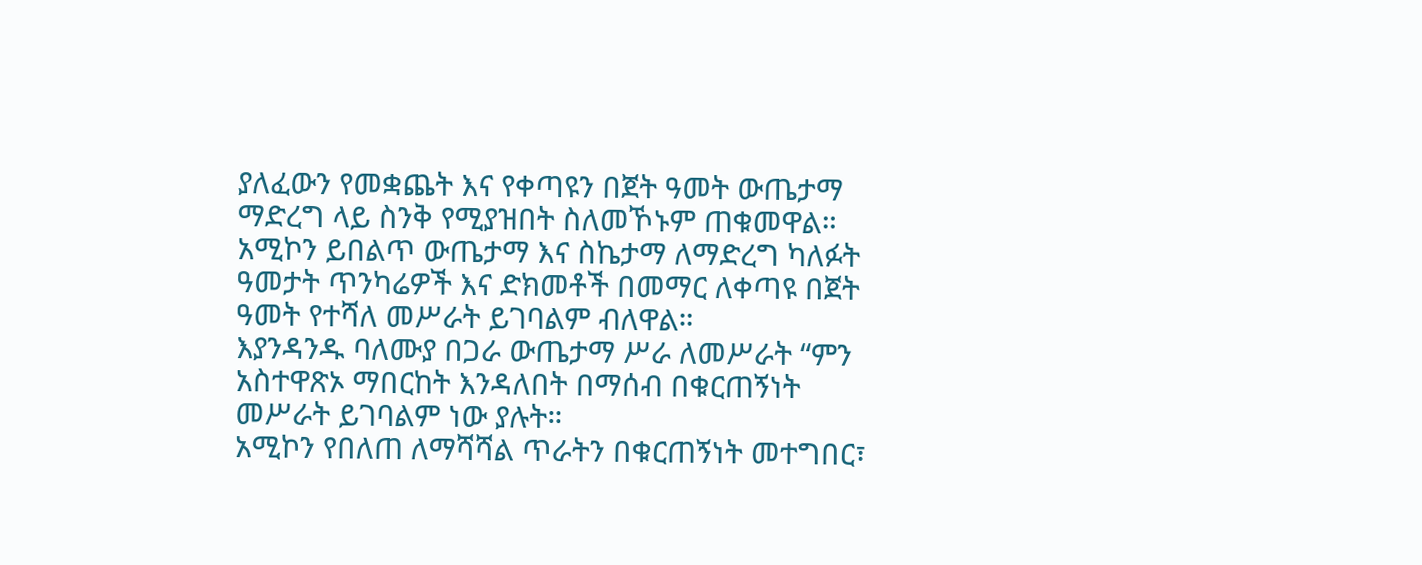ያለፈውን የመቋጨት እና የቀጣዩን በጀት ዓመት ውጤታማ ማድረግ ላይ ስንቅ የሚያዝበት ስለመኾኑም ጠቁመዋል።
አሚኮን ይበልጥ ውጤታማ እና ስኬታማ ለማድረግ ካለፉት ዓመታት ጥንካሬዎች እና ድክመቶች በመማር ለቀጣዩ በጀት ዓመት የተሻለ መሥራት ይገባልም ብለዋል።
እያንዳንዱ ባለሙያ በጋራ ውጤታማ ሥራ ለመሥራት “ምን አስተዋጽኦ ማበርከት እንዳለበት በማሰብ በቁርጠኝነት መሥራት ይገባልም ነው ያሉት።
አሚኮን የበለጠ ለማሻሻል ጥራትን በቁርጠኝነት መተግበር፣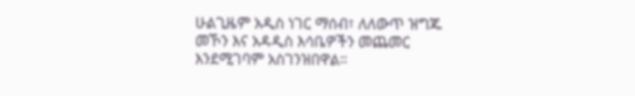ሁልጊዜም አዲስ ነገር ማሰብ፣ ለለውጥ ዝግጁ መኾን እና አዳዲስ እሳቤዎችን መጨመር እንደሚገባም አስገንዝበዋል።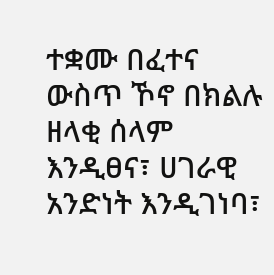ተቋሙ በፈተና ውስጥ ኾኖ በክልሉ ዘላቂ ሰላም እንዲፀና፣ ሀገራዊ አንድነት እንዲገነባ፣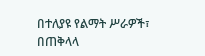በተለያዩ የልማት ሥራዎች፣ በጠቅላላ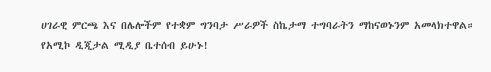ሀገራዊ ምርጫ እና በሌሎችም የተቋም ግንባታ ሥራዎች ስኬታማ ተግባራትን ማከናወኑንም አመላክተዋል።
የአሚኮ ዲጂታል ሚዲያ ቤተሰብ ይሁኑ!